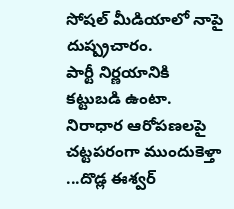సోషల్ మీడియాలో నాపై దుష్ప్రచారం.
పార్టీ నిర్ణయానికి కట్టుబడి ఉంటా.
నిరాధార ఆరోపణలపై చట్టపరంగా ముందుకెళ్తా ...దొడ్ల ఈశ్వర్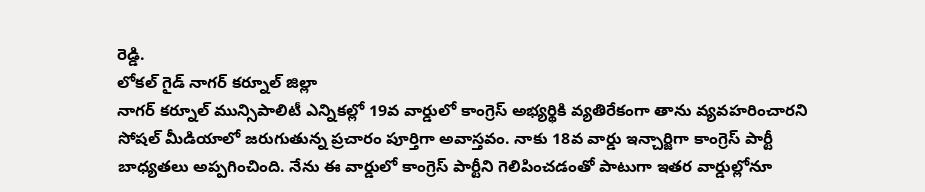రెడ్డి.
లోకల్ గైడ్ నాగర్ కర్నూల్ జిల్లా
నాగర్ కర్నూల్ మున్సిపాలిటీ ఎన్నికల్లో 19వ వార్డులో కాంగ్రెస్ అభ్యర్థికి వ్యతిరేకంగా తాను వ్యవహరించారని సోషల్ మీడియాలో జరుగుతున్న ప్రచారం పూర్తిగా అవాస్తవం. నాకు 18వ వార్డు ఇన్చార్జిగా కాంగ్రెస్ పార్టీ బాధ్యతలు అప్పగించింది. నేను ఈ వార్డులో కాంగ్రెస్ పార్టీని గెలిపించడంతో పాటుగా ఇతర వార్డుల్లోనూ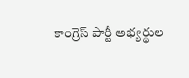కాంగ్రెస్ పార్టీ అభ్యర్థుల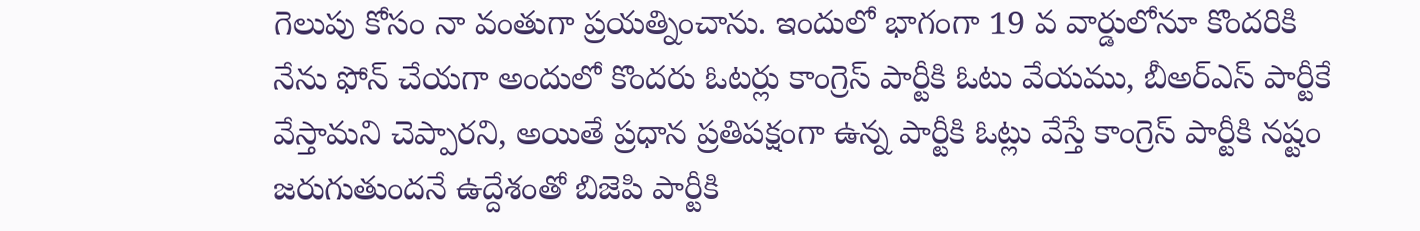గెలుపు కోసం నా వంతుగా ప్రయత్నించాను. ఇందులో భాగంగా 19 వ వార్డులోనూ కొందరికి నేను ఫోన్ చేయగా అందులో కొందరు ఓటర్లు కాంగ్రెస్ పార్టీకి ఓటు వేయము, బీఅర్ఎస్ పార్టీకే వేస్తామని చెప్పారని, అయితే ప్రధాన ప్రతిపక్షంగా ఉన్న పార్టీకి ఓట్లు వేస్తే కాంగ్రెస్ పార్టీకి నష్టం జరుగుతుందనే ఉద్దేశంతో బిజెపి పార్టీకి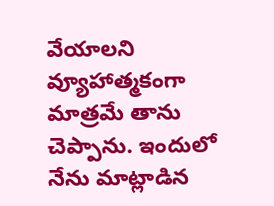వేయాలని వ్యూహాత్మకంగా మాత్రమే తాను చెప్పాను. ఇందులో నేను మాట్లాడిన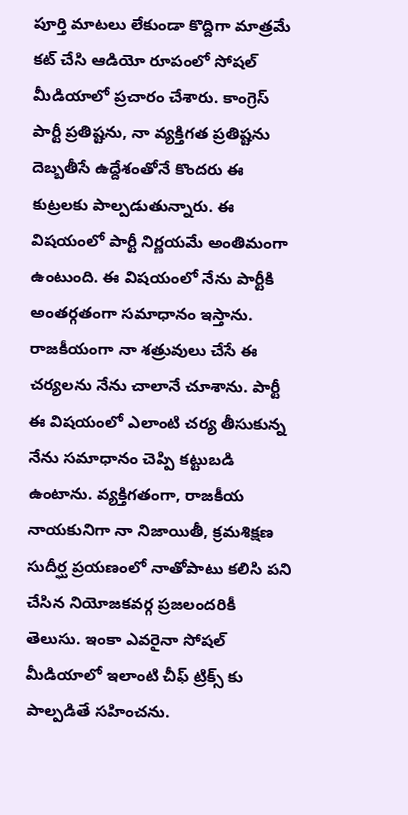పూర్తి మాటలు లేకుండా కొద్దిగా మాత్రమే కట్ చేసి ఆడియో రూపంలో సోషల్ మీడియాలో ప్రచారం చేశారు. కాంగ్రెస్ పార్టీ ప్రతిష్టను, నా వ్యక్తిగత ప్రతిష్టను దెబ్బతీసే ఉద్దేశంతోనే కొందరు ఈ కుట్రలకు పాల్పడుతున్నారు. ఈ విషయంలో పార్టీ నిర్ణయమే అంతిమంగా ఉంటుంది. ఈ విషయంలో నేను పార్టీకి అంతర్గతంగా సమాధానం ఇస్తాను. రాజకీయంగా నా శత్రువులు చేసే ఈ చర్యలను నేను చాలానే చూశాను. పార్టీ ఈ విషయంలో ఎలాంటి చర్య తీసుకున్న నేను సమాధానం చెప్పి కట్టుబడి ఉంటాను. వ్యక్తిగతంగా, రాజకీయ నాయకునిగా నా నిజాయితీ, క్రమశిక్షణ సుదీర్ఘ ప్రయణంలో నాతోపాటు కలిసి పని చేసిన నియోజకవర్గ ప్రజలందరికీ తెలుసు. ఇంకా ఎవరైనా సోషల్ మీడియాలో ఇలాంటి చీఫ్ ట్రిక్స్ కు పాల్పడితే సహించను.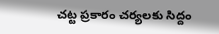చట్ట ప్రకారం చర్యలకు సిద్దం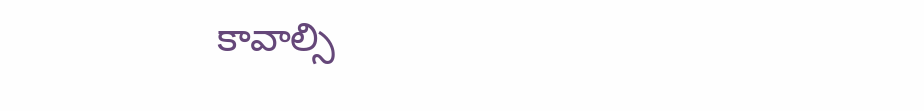కావాల్సి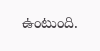ఉంటుంది.